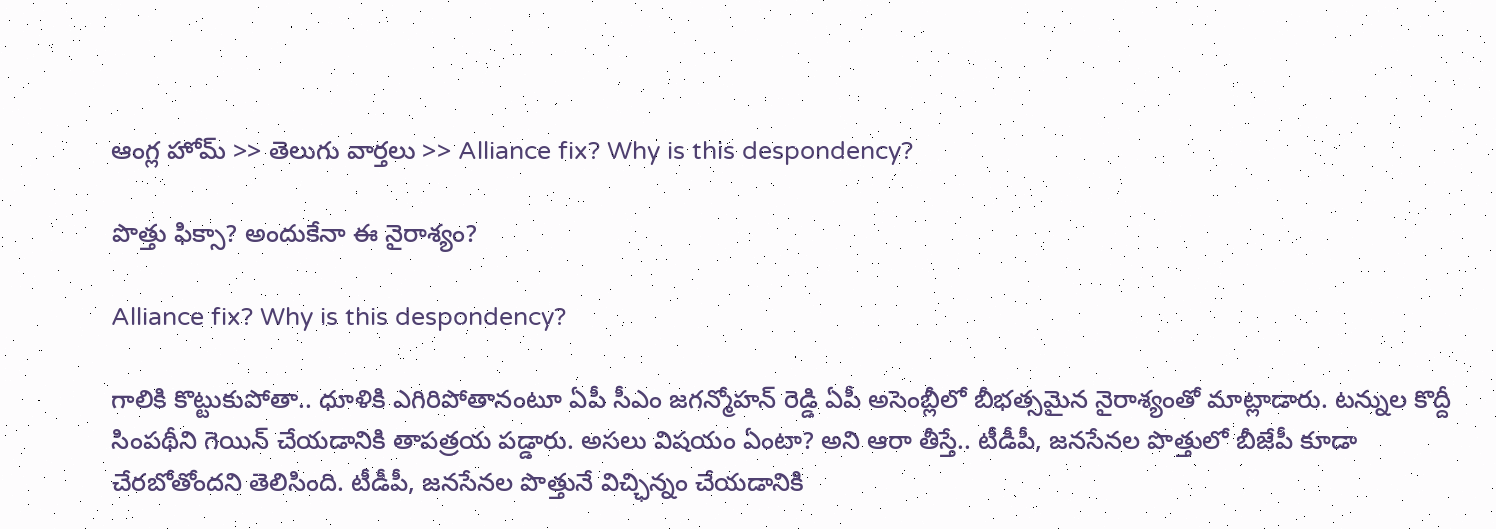ఆంగ్ల హోమ్ >> తెలుగు వార్తలు >> Alliance fix? Why is this despondency?

పొత్తు ఫిక్సా? అందుకేనా ఈ నైరాశ్యం?

Alliance fix? Why is this despondency?

గాలికి కొట్టుకుపోతా.. ధూళికి ఎగిరిపోతానంటూ ఏపీ సీఎం జగన్మోహన్ రెడ్డి ఏపీ అసెంబ్లీలో బీభత్సమైన నైరాశ్యంతో మాట్లాడారు. టన్నుల కొద్దీ సింపథీని గెయిన్ చేయడానికి తాపత్రయ పడ్డారు. అసలు విషయం ఏంటా? అని ఆరా తీస్తే.. టీడీపీ, జనసేనల పొత్తులో బీజేపీ కూడా చేరబోతోందని తెలిసింది. టీడీపీ, జనసేనల పొత్తునే విచ్ఛిన్నం చేయడానికి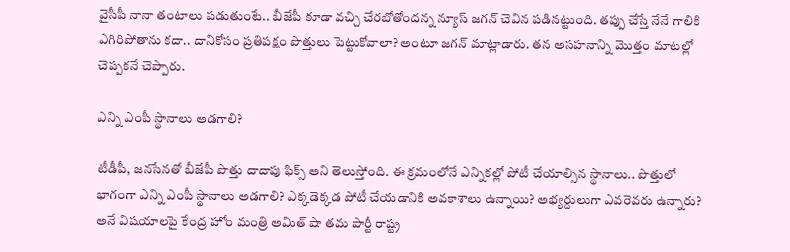వైసీపీ నానా తంటాలు పడుతుంటే.. బీజేపీ కూడా వచ్చి చేరబోతోందన్న న్యూస్ జగన్ చెవిన పడినట్టుంది. తప్పు చేస్తే నేనే గాలికి ఎగిరిపోతాను కదా.. దానికోసం ప్రతిపక్షం పొత్తులు పెట్టుకోవాలా? అంటూ జగన్ మాట్లాడారు. తన అసహనాన్ని మొత్తం మాటల్లో చెప్పకనే చెప్పారు.

ఎన్ని ఎంపీ స్థానాలు అడగాలి?

టీడీపీ, జనసేనతో బీజేపీ పొత్తు దాదాపు ఫిక్స్ అని తెలుస్తోంది. ఈ క్రమంలోనే ఎన్నికల్లో పోటీ చేయాల్సిన స్థానాలు.. పొత్తులో భాగంగా ఎన్ని ఎంపీ స్థానాలు అడగాలి? ఎక్కడెక్కడ పోటీ చేయడానికి అవకాశాలు ఉన్నాయి? అభ్యర్దులుగా ఎవరెవరు ఉన్నారు? అనే విషయాలపై కేంద్ర హోం మంత్రి అమిత్ షా తమ పార్టీ రాష్ట్ర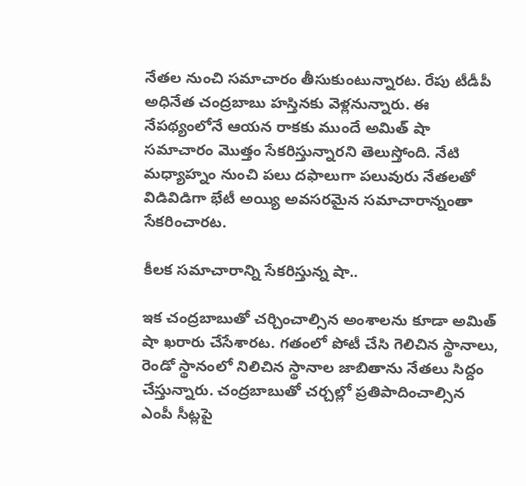నేతల నుంచి సమాచారం తీసుకుంటున్నారట. రేపు టీడీపీ అధినేత చంద్రబాబు హస్తినకు వెళ్లనున్నారు. ఈ నేపథ్యంలోనే ఆయన రాకకు ముందే అమిత్ షా సమాచారం మొత్తం సేకరిస్తున్నారని తెలుస్తోంది. నేటి మధ్యాహ్నం నుంచి పలు దఫాలుగా పలువురు నేతలతో విడివిడిగా భేటీ అయ్యి అవసరమైన సమాచారాన్నంతా సేకరించారట.

కీలక సమాచారాన్ని సేకరిస్తున్న షా..

ఇక చంద్రబాబుతో చర్చించాల్సిన అంశాలను కూడా అమిత్ షా ఖరారు చేసేశారట. గతంలో పోటీ చేసి గెలిచిన స్థానాలు, రెండో స్థానంలో నిలిచిన స్థానాల జాబితాను నేతలు సిద్దం చేస్తున్నారు. చంద్రబాబుతో చర్చల్లో ప్రతిపాదించాల్సిన ఎంపీ సీట్లపై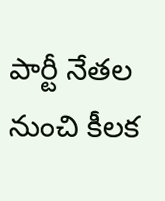పార్టీ నేతల నుంచి కీలక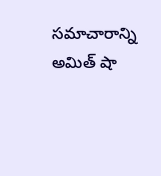సమాచారాన్ని అమిత్ షా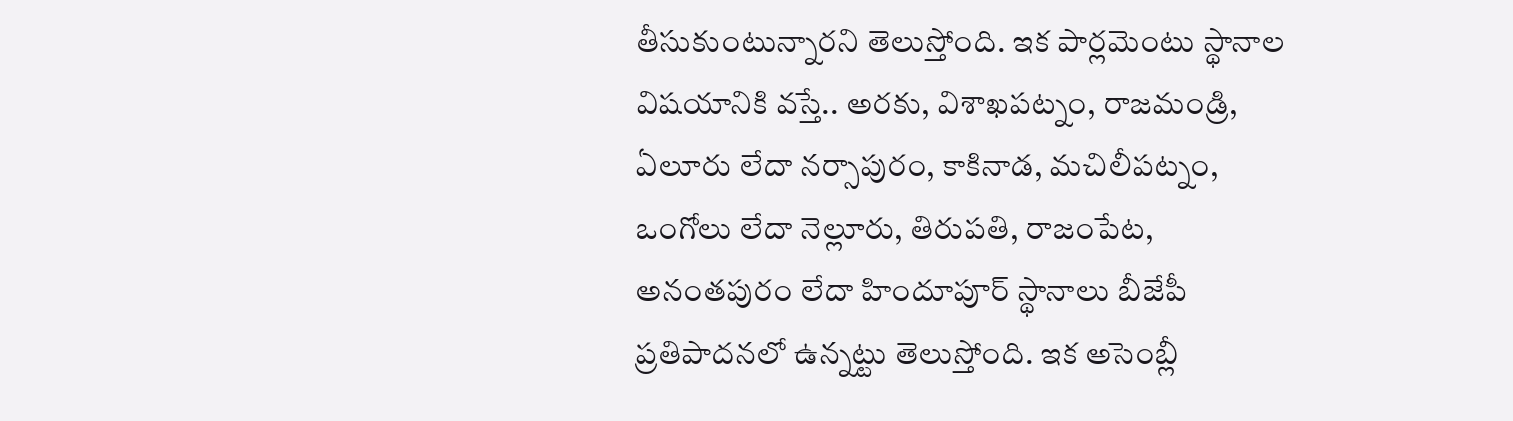తీసుకుంటున్నారని తెలుస్తోంది. ఇక పార్లమెంటు స్థానాల విషయానికి వస్తే.. అరకు, విశాఖపట్నం, రాజమండ్రి, ఏలూరు లేదా నర్సాపురం, కాకినాడ, మచిలీపట్నం, ఒంగోలు లేదా నెల్లూరు, తిరుపతి, రాజంపేట, అనంతపురం లేదా హిందూపూర్‌ స్థానాలు బీజేపీ ప్రతిపాదనలో ఉన్నట్టు తెలుస్తోంది. ఇక అసెంబ్లీ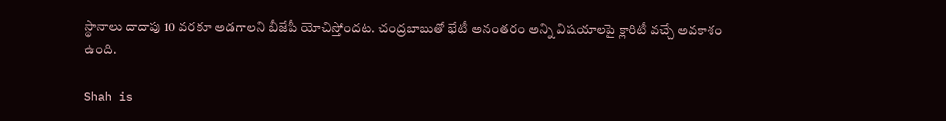స్థానాలు దాదాపు 10 వరకూ అడగాలని బీజేపీ యోచిస్తోందట. చంద్రబాబుతో భేటీ అనంతరం అన్ని విషయాలపై క్లారిటీ వచ్చే అవకాశం ఉంది.

Shah is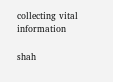collecting vital information

shah